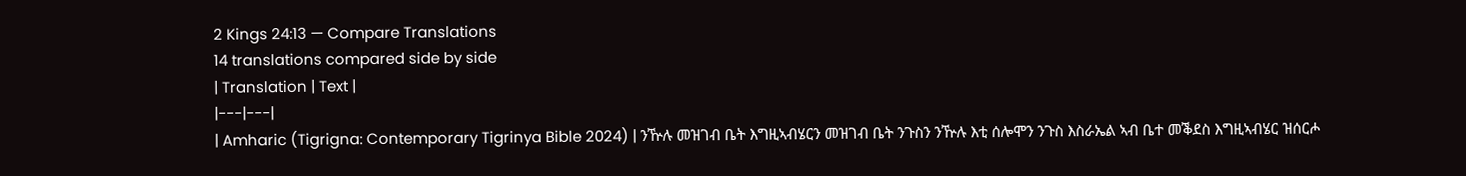2 Kings 24:13 — Compare Translations
14 translations compared side by side
| Translation | Text |
|---|---|
| Amharic (Tigrigna: Contemporary Tigrinya Bible 2024) | ንዅሉ መዝገብ ቤት እግዚኣብሄርን መዝገብ ቤት ንጉስን ንዅሉ እቲ ሰሎሞን ንጉስ እስራኤል ኣብ ቤተ መቕደስ እግዚኣብሄር ዝሰርሖ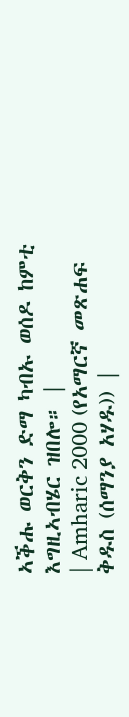ኣቕሑ ወርቅን ድማ ካብኡ ወሰዶ ከምቲ እግዚኣብሄር ዝበሎ። |
| Amharic 2000 (የአማርኛ መጽሐፍ ቅዱስ (ሰማንያ አሃዱ)) |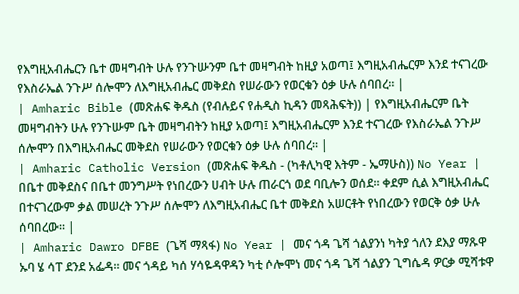የእግዚአብሔርን ቤተ መዛግብት ሁሉ የንጉሡንም ቤተ መዛግብት ከዚያ አወጣ፤ እግዚአብሔርም እንደ ተናገረው የእስራኤል ንጉሥ ሰሎሞን ለእግዚአብሔር መቅደስ የሠራውን የወርቁን ዕቃ ሁሉ ሰባበረ። |
| Amharic Bible (መጽሐፍ ቅዱስ (የብሉይና የሐዲስ ኪዳን መጻሕፍት)) | የእግዚአብሔርም ቤት መዛግብትን ሁሉ የንጉሡም ቤት መዛግብትን ከዚያ አወጣ፤ እግዚአብሔርም እንደ ተናገረው የእስራኤል ንጉሥ ሰሎሞን በእግዚአብሔር መቅደስ የሠራውን የወርቁን ዕቃ ሁሉ ሰባበረ። |
| Amharic Catholic Version (መጽሐፍ ቅዱስ - (ካቶሊካዊ እትም - ኤማሁስ)) No Year | በቤተ መቅደስና በቤተ መንግሥት የነበረውን ሀብት ሁሉ ጠራርጎ ወደ ባቢሎን ወሰደ። ቀደም ሲል እግዚአብሔር በተናገረውም ቃል መሠረት ንጉሥ ሰሎሞን ለእግዚአብሔር ቤተ መቅደስ አሠርቶት የነበረውን የወርቅ ዕቃ ሁሉ ሰባበረው። |
| Amharic Dawro DFBE (ጌሻ ማጻፋ) No Year | መና ጎዳ ጌሻ ጎልያንነ ካትያ ጎለን ደእያ ማጹዋ ኡባ ሄ ሳፐ ደንደ አፌዳ። መና ጎዳይ ካሰ ሃሳዬዳዋዳን ካቲ ሶሎሞነ መና ጎዳ ጌሻ ጎልያን ጊግሴዳ ዎርቃ ሚሻቱዋ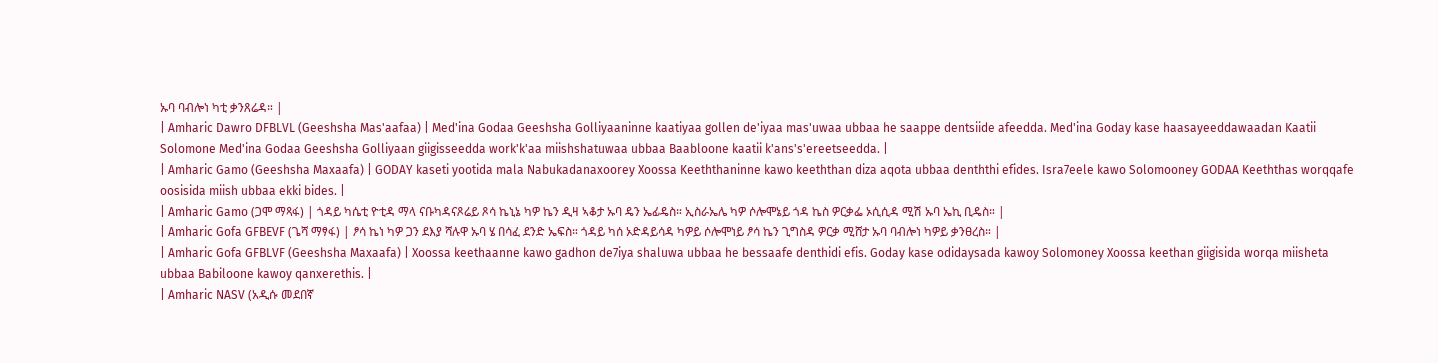ኡባ ባብሎነ ካቲ ቃንጸሬዳ። |
| Amharic Dawro DFBLVL (Geeshsha Mas'aafaa) | Med'ina Godaa Geeshsha Golliyaaninne kaatiyaa gollen de'iyaa mas'uwaa ubbaa he saappe dentsiide afeedda. Med'ina Goday kase haasayeeddawaadan Kaatii Solomone Med'ina Godaa Geeshsha Golliyaan giigisseedda work'k'aa miishshatuwaa ubbaa Baabloone kaatii k'ans's'ereetseedda. |
| Amharic Gamo (Geeshsha Maxaafa) | GODAY kaseti yootida mala Nabukadanaxoorey Xoossa Keeththaninne kawo keeththan diza aqota ubbaa denththi efides. Isra7eele kawo Solomooney GODAA Keeththas worqqafe oosisida miish ubbaa ekki bides. |
| Amharic Gamo (ጋሞ ማጻፋ) | ጎዳይ ካሴቲ ዮቲዳ ማላ ናቡካዳናጾሬይ ጾሳ ኬኒኔ ካዎ ኬን ዲዛ ኣቆታ ኡባ ዴን ኤፊዴስ። ኢስራኤሌ ካዎ ሶሎሞኔይ ጎዳ ኬስ ዎርቃፌ ኦሲሲዳ ሚሽ ኡባ ኤኪ ቢዴስ። |
| Amharic Gofa GFBEVF (ጌሻ ማፃፋ) | ፆሳ ኬነ ካዎ ጋን ደእያ ሻሉዋ ኡባ ሄ በሳፈ ደንድ ኤፍስ። ጎዳይ ካሰ ኦድዳይሳዳ ካዎይ ሶሎሞነይ ፆሳ ኬን ጊግስዳ ዎርቃ ሚሸታ ኡባ ባብሎነ ካዎይ ቃንፀረስ። |
| Amharic Gofa GFBLVF (Geeshsha Maxaafa) | Xoossa keethaanne kawo gadhon de7iya shaluwa ubbaa he bessaafe denthidi efis. Goday kase odidaysada kawoy Solomoney Xoossa keethan giigisida worqa miisheta ubbaa Babiloone kawoy qanxerethis. |
| Amharic NASV (አዲሱ መደበኛ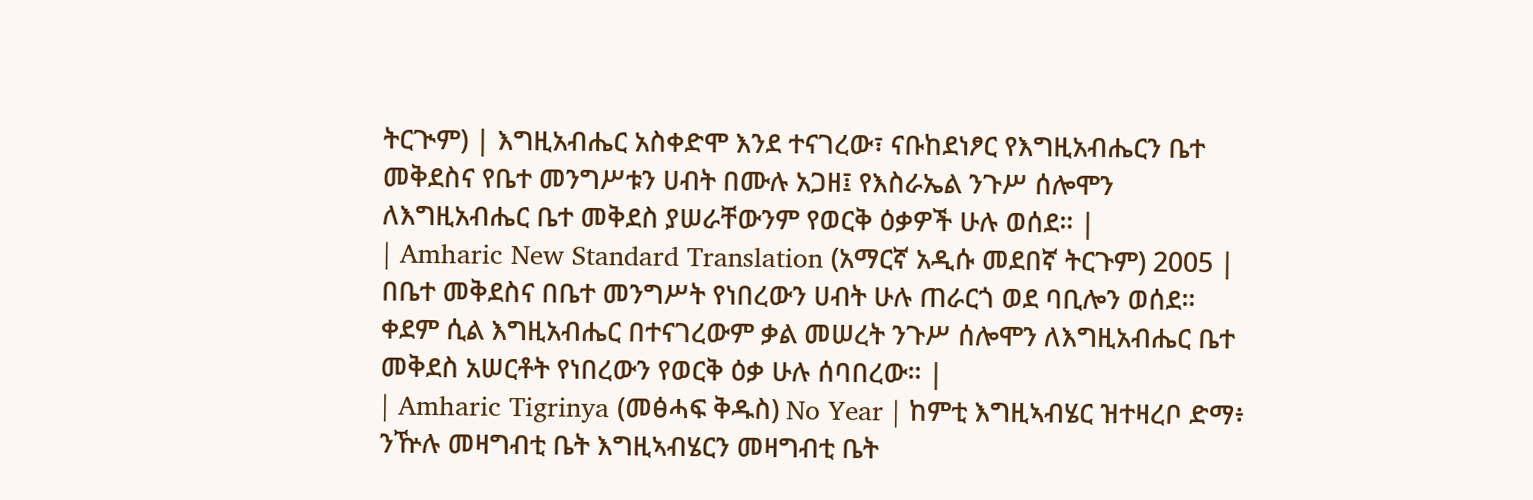ትርጒም) | እግዚአብሔር አስቀድሞ እንደ ተናገረው፣ ናቡከደነፆር የእግዚአብሔርን ቤተ መቅደስና የቤተ መንግሥቱን ሀብት በሙሉ አጋዘ፤ የእስራኤል ንጉሥ ሰሎሞን ለእግዚአብሔር ቤተ መቅደስ ያሠራቸውንም የወርቅ ዕቃዎች ሁሉ ወሰደ። |
| Amharic New Standard Translation (አማርኛ አዲሱ መደበኛ ትርጉም) 2005 | በቤተ መቅደስና በቤተ መንግሥት የነበረውን ሀብት ሁሉ ጠራርጎ ወደ ባቢሎን ወሰደ። ቀደም ሲል እግዚአብሔር በተናገረውም ቃል መሠረት ንጉሥ ሰሎሞን ለእግዚአብሔር ቤተ መቅደስ አሠርቶት የነበረውን የወርቅ ዕቃ ሁሉ ሰባበረው። |
| Amharic Tigrinya (መፅሓፍ ቅዱስ) No Year | ከምቲ እግዚኣብሄር ዝተዛረቦ ድማ፥ ንዅሉ መዛግብቲ ቤት እግዚኣብሄርን መዛግብቲ ቤት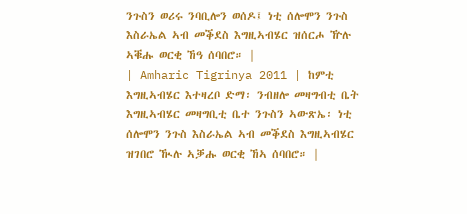ንጉስን ወሪሩ ንባቢሎን ወሰዶ፤ ነቲ ሰሎሞን ንጉስ እስራኤል ኣብ መቕደስ እግዚኣብሄር ዝሰርሖ ዅሉ ኣቑሑ ወርቂ ኸዓ ሰባበሮ። |
| Amharic Tigrinya 2011 | ከምቲ እግዚኣብሄር እተዛረቦ ድማ፡ ንብዘሎ መዛግብቲ ቤት እግዚኣብሄር መዛግቢቲ ቤተ ንጉስን ኣውጽኤ፡ ነቲ ሰሎሞን ንጉስ እስራኤል ኣብ መቕደስ እግዚኣብሄር ዝገበሮ ዂሉ ኣቓሑ ወርቂ ኸኣ ሰባበሮ። |